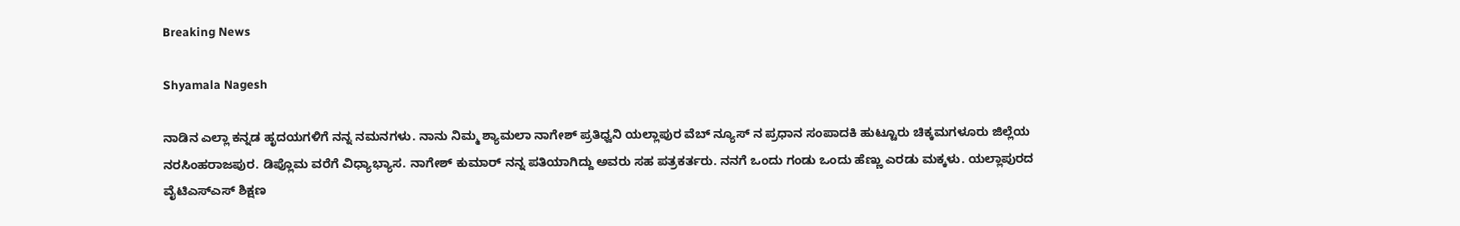Breaking News

Shyamala Nagesh

ನಾಡಿನ ಎಲ್ಲಾ ಕನ್ನಡ ಹೃದಯಗಳಿಗೆ ನನ್ನ ನಮನಗಳು. ನಾನು ನಿಮ್ಮ ಶ್ಯಾಮಲಾ ನಾಗೇಶ್ ಪ್ರತಿಧ್ವನಿ ಯಲ್ಲಾಪುರ ವೆಬ್ ನ್ಯೂಸ್ ನ ಪ್ರಧಾನ ಸಂಪಾದಕಿ ಹುಟ್ಟೂರು ಚಿಕ್ಕಮಗಳೂರು ಜಿಲ್ಲೆಯ ನರಸಿಂಹರಾಜಪುರ. ಡಿಪ್ಲೊಮ ವರೆಗೆ ವಿಧ್ಯಾಭ್ಯಾಸ. ನಾಗೇಶ್ ಕುಮಾರ್ ನನ್ನ ಪತಿಯಾಗಿದ್ದು ಅವರು ಸಹ ಪತ್ರಕರ್ತರು. ನನಗೆ ಒಂದು ಗಂಡು ಒಂದು ಹೆಣ್ಣು ಎರಡು ಮಕ್ಕಳು. ಯಲ್ಲಾಪುರದ ವೈಟಿಎಸ್ಎಸ್ ಶಿಕ್ಷಣ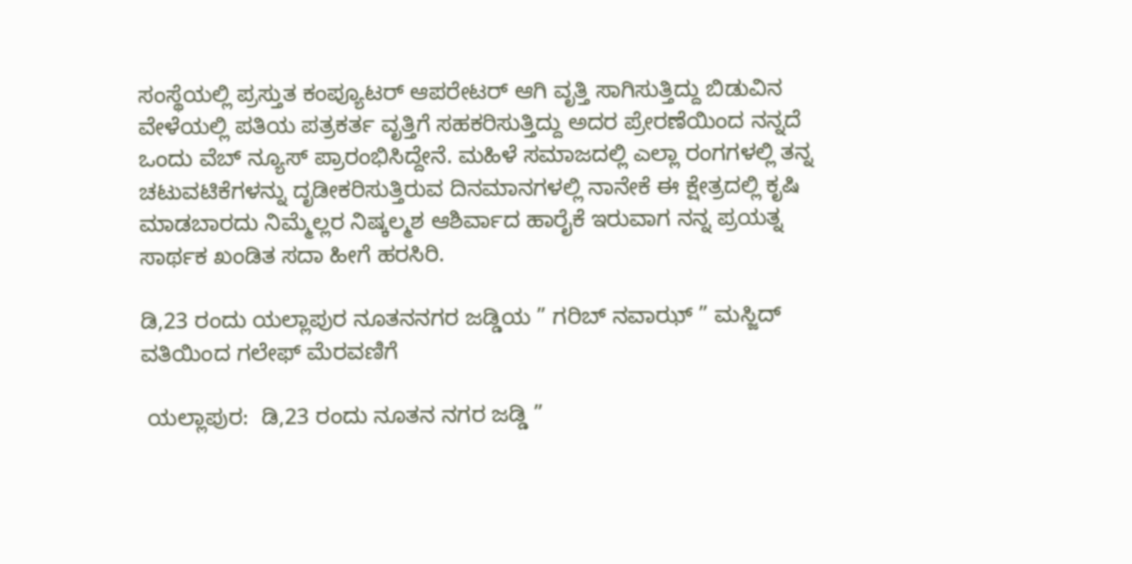ಸಂಸ್ಥೆಯಲ್ಲಿ ಪ್ರಸ್ತುತ ಕಂಪ್ಯೂಟರ್ ಆಪರೇಟರ್ ಆಗಿ ವೃತ್ತಿ ಸಾಗಿಸುತ್ತಿದ್ದು ಬಿಡುವಿನ ವೇಳೆಯಲ್ಲಿ ಪತಿಯ ಪತ್ರಕರ್ತ ವೃತ್ತಿಗೆ ಸಹಕರಿಸುತ್ತಿದ್ದು ಅದರ ಪ್ರೇರಣೆಯಿಂದ ನನ್ನದೆ ಒಂದು ವೆಬ್ ನ್ಯೂಸ್ ಪ್ರಾರಂಭಿಸಿದ್ದೇನೆ. ಮಹಿಳೆ ಸಮಾಜದಲ್ಲಿ ಎಲ್ಲಾ ರಂಗಗಳಲ್ಲಿ ತನ್ನ ಚಟುವಟಿಕೆಗಳನ್ನು ದೃಡೀಕರಿಸುತ್ತಿರುವ ದಿನಮಾನಗಳಲ್ಲಿ ನಾನೇಕೆ ಈ ಕ್ಷೇತ್ರದಲ್ಲಿ ಕೃಷಿ ಮಾಡಬಾರದು ನಿಮ್ಮೆಲ್ಲರ ನಿಷ್ಕಲ್ಮಶ ಆಶಿರ್ವಾದ ಹಾರೈಕೆ ಇರುವಾಗ ನನ್ನ ಪ್ರಯತ್ನ ಸಾರ್ಥಕ ಖಂಡಿತ ಸದಾ ಹೀಗೆ ಹರಸಿರಿ.

ಡಿ,23 ರಂದು ಯಲ್ಲಾಪುರ ನೂತನನಗರ ಜಡ್ಡಿಯ ” ಗರಿಬ್ ನವಾಝ್ ” ಮಸ್ಜಿದ್ ವತಿಯಿಂದ ಗಲೇಫ್ ಮೆರವಣಿಗೆ

 ಯಲ್ಲಾಪುರ:  ಡಿ,23 ರಂದು ನೂತನ ನಗರ ಜಡ್ಡಿ ”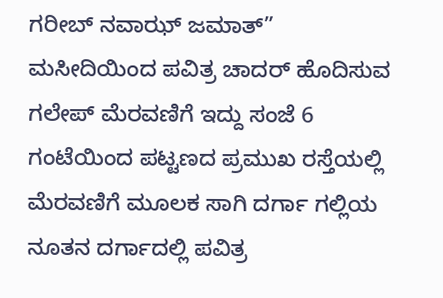ಗರೀಬ್ ನವಾಝ್ ಜಮಾತ್” ಮಸೀದಿಯಿಂದ ಪವಿತ್ರ ಚಾದರ್ ಹೊದಿಸುವ ಗಲೇಪ್ ಮೆರವಣಿಗೆ ಇದ್ದು ಸಂಜೆ 6 ಗಂಟೆಯಿಂದ ಪಟ್ಟಣದ ಪ್ರಮುಖ ರಸ್ತೆಯಲ್ಲಿ ಮೆರವಣಿಗೆ ಮೂಲಕ ಸಾಗಿ ದರ್ಗಾ ಗಲ್ಲಿಯ ನೂತನ ದರ್ಗಾದಲ್ಲಿ ಪವಿತ್ರ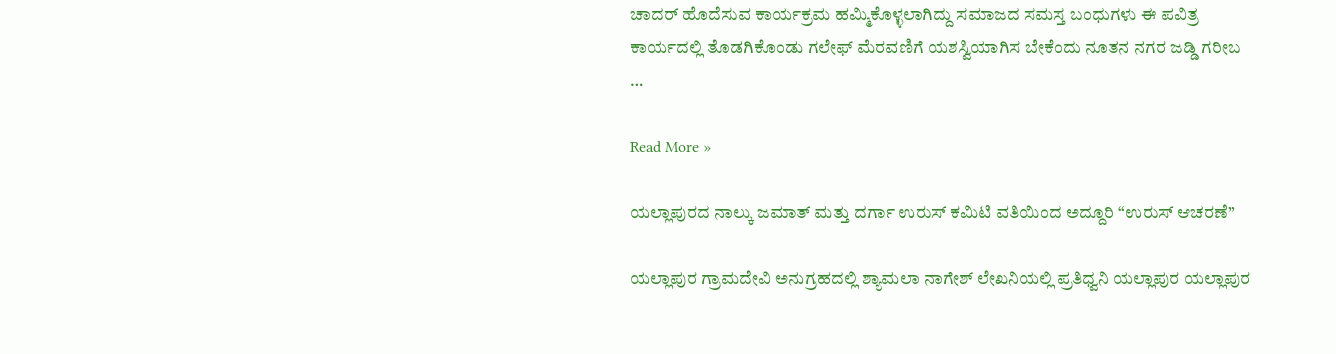ಚಾದರ್ ಹೊದೆಸುವ ಕಾರ್ಯಕ್ರಮ ಹಮ್ಮಿಕೊಳ್ಳಲಾಗಿದ್ದು ಸಮಾಜದ ಸಮಸ್ತ ಬಂಧುಗಳು ಈ ಪವಿತ್ರ ಕಾರ್ಯದಲ್ಲಿ ತೊಡಗಿಕೊಂಡು ಗಲೇಫ್ ಮೆರವಣಿಗೆ ಯಶಸ್ವಿಯಾಗಿಸ ಬೇಕೆಂದು ನೂತನ ನಗರ ಜಡ್ಡಿ ಗರೀಬ …

Read More »

ಯಲ್ಲಾಪುರದ ನಾಲ್ಕು ಜಮಾತ್ ಮತ್ತು ದರ್ಗಾ ಉರುಸ್ ಕಮಿಟಿ ವತಿಯಿಂದ ಅದ್ದೂರಿ “ಉರುಸ್ ಆಚರಣೆ”

ಯಲ್ಲಾಪುರ ಗ್ರಾಮದೇವಿ ಅನುಗ್ರಹದಲ್ಲಿ ಶ್ಯಾಮಲಾ ನಾಗೇಶ್ ಲೇಖನಿಯಲ್ಲಿ ಪ್ರತಿಧ್ವನಿ ಯಲ್ಲಾಪುರ ಯಲ್ಲಾಪುರ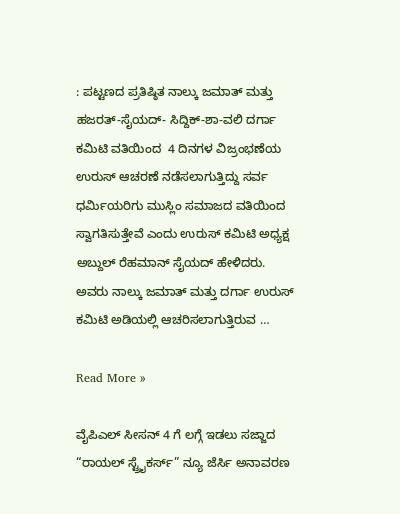: ಪಟ್ಟಣದ ಪ್ರತಿಷ್ಠಿತ ನಾಲ್ಕು ಜಮಾತ್ ಮತ್ತು ಹಜರತ್-ಸೈಯದ್- ಸಿದ್ದಿಕ್-ಶಾ-ವಲಿ ದರ್ಗಾ ಕಮಿಟಿ ವತಿಯಿಂದ  4 ದಿನಗಳ ವಿಜ್ರಂಭಣೆಯ ಉರುಸ್ ಆಚರಣೆ ನಡೆಸಲಾಗುತ್ತಿದ್ದು ಸರ್ವ ಧರ್ಮಿಯರಿಗು ಮುಸ್ಲಿಂ ಸಮಾಜದ ವತಿಯಿಂದ ಸ್ವಾಗತಿಸುತ್ತೇವೆ ಎಂದು ಉರುಸ್ ಕಮಿಟಿ ಅಧ್ಯಕ್ಷ ಅಬ್ದುಲ್ ರೆಹಮಾನ್ ಸೈಯದ್ ಹೇಳಿದರು.      ಅವರು ನಾಲ್ಕು ಜಮಾತ್ ಮತ್ತು ದರ್ಗಾ ಉರುಸ್ ಕಮಿಟಿ ಅಡಿಯಲ್ಲಿ ಆಚರಿಸಲಾಗುತ್ತಿರುವ …

Read More »

ವೈಪಿಎಲ್ ಸೀಸನ್ 4 ಗೆ ಲಗ್ಗೆ ಇಡಲು ಸಜ್ಜಾದ “ರಾಯಲ್ ಸ್ಟ್ರೈಕರ್ಸ್” ನ್ಯೂ ಜೆರ್ಸಿ ಅನಾವರಣ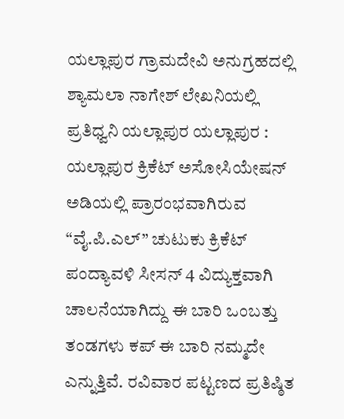ಯಲ್ಲಾಪುರ ಗ್ರಾಮದೇವಿ ಅನುಗ್ರಹದಲ್ಲಿ ಶ್ಯಾಮಲಾ ನಾಗೇಶ್ ಲೇಖನಿಯಲ್ಲಿ ಪ್ರತಿಧ್ವನಿ ಯಲ್ಲಾಪುರ ಯಲ್ಲಾಪುರ : ಯಲ್ಲಾಪುರ ಕ್ರಿಕೆಟ್ ಅಸೋಸಿಯೇಷನ್ ಅಡಿಯಲ್ಲಿ ಪ್ರಾರಂಭವಾಗಿರುವ “ವೈ.ಪಿ.ಎಲ್” ಚುಟುಕು ಕ್ರಿಕೆಟ್ ಪಂದ್ಯಾವಳಿ ಸೀಸನ್ 4 ವಿದ್ಯುಕ್ತವಾಗಿ ಚಾಲನೆಯಾಗಿದ್ದು ಈ ಬಾರಿ ಒಂಬತ್ತು ತಂಡಗಳು ಕಪ್ ಈ ಬಾರಿ ನಮ್ಮದೇ ಎನ್ನುತ್ತಿವೆ. ರವಿವಾರ ಪಟ್ಟಣದ ಪ್ರತಿಷ್ಠಿತ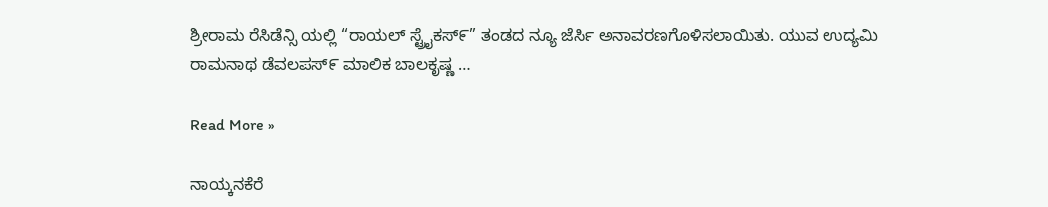ಶ್ರೀರಾಮ ರೆಸಿಡೆನ್ಸಿ ಯಲ್ಲಿ “ರಾಯಲ್ ಸ್ಟ್ರೈಕಸ್೯” ತಂಡದ ನ್ಯೂ ಜೆರ್ಸಿ ಅನಾವರಣಗೊಳಿಸಲಾಯಿತು. ಯುವ ಉದ್ಯಮಿ ರಾಮನಾಥ ಡೆವಲಪಸ್೯ ಮಾಲಿಕ ಬಾಲಕೃಷ್ಣ …

Read More »

ನಾಯ್ಕನಕೆರೆ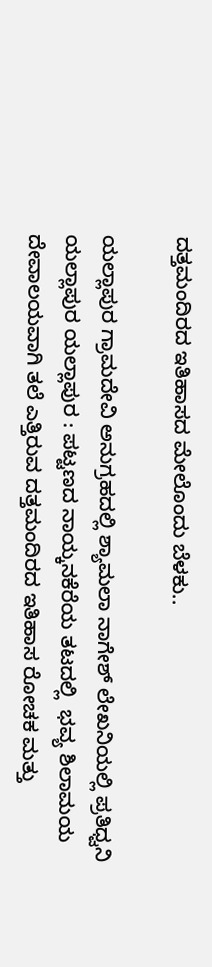ದತ್ತಮಂದಿರದ ಇತಿಹಾಸದ ಮೇಲೊಂದು ಬೆಳಕು..

ಯಲ್ಲಾಪುರ ಗ್ರಾಮದೇವಿ ಅನುಗ್ರಹದಲ್ಲಿ ಶ್ಯಾಮಲಾ ನಾಗೇಶ್ ಲೇಖನಿಯಲ್ಲಿ ಪ್ರತಿಧ್ವನಿ ಯಲ್ಲಾಪುರ ಯಲ್ಲಾಪುರ : ಪಟ್ಟಣದ ನಾಯ್ಕನಕೆರೆಯ ತಟದಲ್ಲಿ  ಭವ್ಯ ಶಿಲಾಮಯ ದೇವಾಲಯವಾಗಿ ತಲೆ ಎತ್ತಿರುವ ದತ್ತಮಂದಿರದ ಇತಿಹಾಸ ರೋಚಕ ಮತ್ತು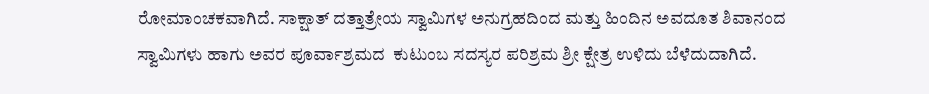ರೋಮಾಂಚಕವಾಗಿದೆ. ಸಾಕ್ಷಾತ್ ದತ್ತಾತ್ರೇಯ ಸ್ವಾಮಿಗಳ ಅನುಗ್ರಹದಿಂದ ಮತ್ತು ಹಿಂದಿನ ಅವದೂತ ಶಿವಾನಂದ ಸ್ವಾಮಿಗಳು ಹಾಗು ಅವರ ಪೂರ್ವಾಶ್ರಮದ  ಕುಟುಂಬ ಸದಸ್ಯರ ಪರಿಶ್ರಮ ಶ್ರೀ ಕ್ಷೇತ್ರ ಉಳಿದು ಬೆಳೆದುದಾಗಿದೆ.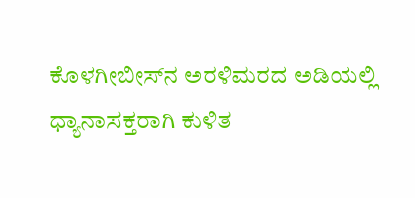ಕೊಳಗೀಬೀಸ್‌ನ ಅರಳಿಮರದ ಅಡಿಯಲ್ಲಿ ಧ್ಯಾನಾಸಕ್ತರಾಗಿ ಕುಳಿತ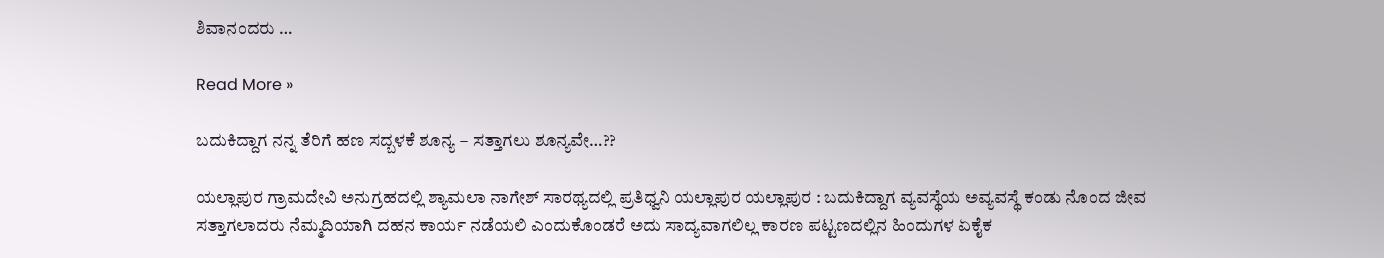ಶಿವಾನಂದರು …

Read More »

ಬದುಕಿದ್ದಾಗ ನನ್ನ ತೆರಿಗೆ ಹಣ ಸದ್ಬಳಕೆ ಶೂನ್ಯ – ಸತ್ತಾಗಲು ಶೂನ್ಯವೇ…??

ಯಲ್ಲಾಪುರ ಗ್ರಾಮದೇವಿ‌ ಅನುಗ್ರಹದಲ್ಲಿ ಶ್ಯಾಮಲಾ ನಾಗೇಶ್ ಸಾರಥ್ಯದಲ್ಲಿ ಪ್ರತಿಧ್ವನಿ ಯಲ್ಲಾಪುರ ಯಲ್ಲಾಪುರ : ಬದುಕಿದ್ದಾಗ ವ್ಯವಸ್ಥೆಯ ಅವ್ಯವಸ್ಥೆ ಕಂಡು ನೊಂದ ಜೀವ ಸತ್ತಾಗಲಾದರು ನೆಮ್ಮದಿಯಾಗಿ ದಹನ ಕಾರ್ಯ ನಡೆಯಲಿ ಎಂದುಕೊಂಡರೆ ಅದು ಸಾದ್ಯವಾಗಲಿಲ್ಲ ಕಾರಣ ಪಟ್ಟಣದಲ್ಲಿನ ಹಿಂದುಗಳ ಏಕೈಕ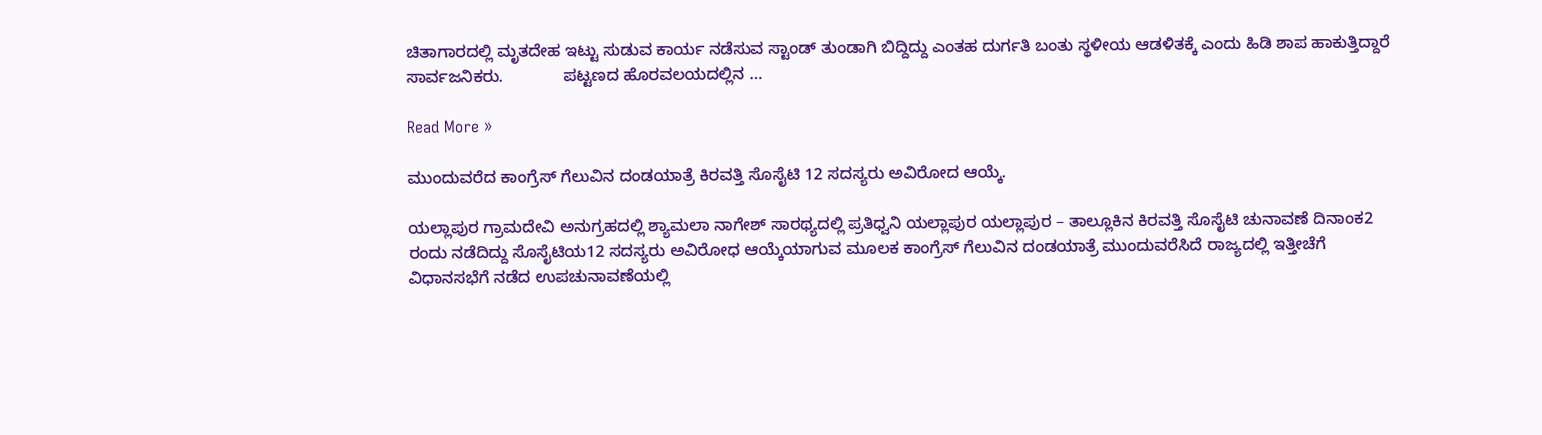ಚಿತಾಗಾರದಲ್ಲಿ ಮೃತದೇಹ ಇಟ್ಟು ಸುಡುವ ಕಾರ್ಯ ನಡೆಸುವ ಸ್ಟಾಂಡ್ ತುಂಡಾಗಿ ಬಿದ್ದಿದ್ದು ಎಂತಹ ದುರ್ಗತಿ ಬಂತು ಸ್ಥಳೀಯ ಆಡಳಿತಕ್ಕೆ ಎಂದು ಹಿಡಿ ಶಾಪ ಹಾಕುತ್ತಿದ್ದಾರೆ ಸಾರ್ವಜನಿಕರು.             ಪಟ್ಟಣದ ಹೊರವಲಯದಲ್ಲಿನ …

Read More »

ಮುಂದುವರೆದ ಕಾಂಗ್ರೆಸ್ ಗೆಲುವಿನ ದಂಡಯಾತ್ರೆ ಕಿರವತ್ತಿ ಸೊಸೈಟಿ 12 ಸದಸ್ಯರು ಅವಿರೋದ ಆಯ್ಕೆ.

ಯಲ್ಲಾಪುರ ಗ್ರಾಮದೇವಿ ಅನುಗ್ರಹದಲ್ಲಿ ಶ್ಯಾಮಲಾ ನಾಗೇಶ್ ಸಾರಥ್ಯದಲ್ಲಿ ಪ್ರತಿಧ್ವನಿ ಯಲ್ಲಾಪುರ ಯಲ್ಲಾಪುರ – ತಾಲ್ಲೂಕಿನ ಕಿರವತ್ತಿ ಸೊಸೈಟಿ ಚುನಾವಣೆ ದಿನಾಂಕ2 ರಂದು ನಡೆದಿದ್ದು ಸೊಸೈಟಿಯ12 ಸದಸ್ಯರು ಅವಿರೋಧ ಆಯ್ಕೆಯಾಗುವ ಮೂಲಕ ಕಾಂಗ್ರೆಸ್ ಗೆಲುವಿನ ದಂಡಯಾತ್ರೆ ಮುಂದುವರೆಸಿದೆ ರಾಜ್ಯದಲ್ಲಿ ಇತ್ತೀಚೆಗೆ ವಿಧಾನಸಭೆಗೆ ನಡೆದ ಉಪಚುನಾವಣೆಯಲ್ಲಿ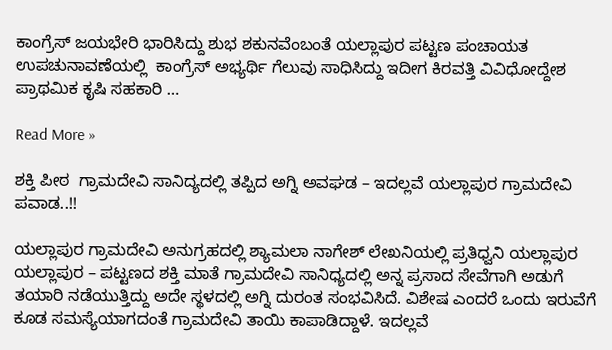ಕಾಂಗ್ರೆಸ್ ಜಯಭೇರಿ ಭಾರಿಸಿದ್ದು ಶುಭ ಶಕುನವೆಂಬಂತೆ ಯಲ್ಲಾಪುರ ಪಟ್ಟಣ ಪಂಚಾಯತ ಉಪಚುನಾವಣೆಯಲ್ಲಿ  ಕಾಂಗ್ರೆಸ್ ಅಭ್ಯರ್ಥಿ ಗೆಲುವು ಸಾಧಿಸಿದ್ದು ಇದೀಗ ಕಿರವತ್ತಿ ವಿವಿಧೋದ್ದೇಶ ಪ್ರಾಥಮಿಕ ಕೃಷಿ ಸಹಕಾರಿ …

Read More »

ಶಕ್ತಿ ಪೀಠ  ಗ್ರಾಮದೇವಿ ಸಾನಿದ್ಯದಲ್ಲಿ ತಪ್ಪಿದ ಅಗ್ನಿ ಅವಘಡ – ಇದಲ್ಲವೆ ಯಲ್ಲಾಪುರ ಗ್ರಾಮದೇವಿ ಪವಾಡ..!!

ಯಲ್ಲಾಪುರ ಗ್ರಾಮದೇವಿ ಅನುಗ್ರಹದಲ್ಲಿ ಶ್ಯಾಮಲಾ ನಾಗೇಶ್ ಲೇಖನಿಯಲ್ಲಿ ಪ್ರತಿಧ್ವನಿ ಯಲ್ಲಾಪುರ ಯಲ್ಲಾಪುರ – ಪಟ್ಟಣದ ಶಕ್ತಿ ಮಾತೆ ಗ್ರಾಮದೇವಿ ಸಾನಿಧ್ಯದಲ್ಲಿ ಅನ್ನ ಪ್ರಸಾದ ಸೇವೆಗಾಗಿ ಅಡುಗೆ ತಯಾರಿ ನಡೆಯುತ್ತಿದ್ದು ಅದೇ ಸ್ಥಳದಲ್ಲಿ ಅಗ್ನಿ ದುರಂತ ಸಂಭವಿಸಿದೆ. ವಿಶೇಷ ಎಂದರೆ ಒಂದು ಇರುವೆಗೆ ಕೂಡ ಸಮಸ್ಯೆಯಾಗದಂತೆ ಗ್ರಾಮದೇವಿ ತಾಯಿ ಕಾಪಾಡಿದ್ದಾಳೆ. ಇದಲ್ಲವೆ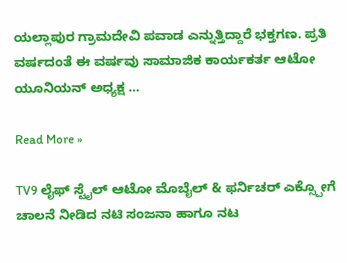ಯಲ್ಲಾಪುರ ಗ್ರಾಮದೇವಿ ಪವಾಡ ಎನ್ನುತ್ತಿದ್ದಾರೆ ಭಕ್ತಗಣ. ಪ್ರತಿ ವರ್ಷದಂತೆ ಈ ವರ್ಷವು ಸಾಮಾಜಿಕ ಕಾರ್ಯಕರ್ತ ಆಟೋ ಯೂನಿಯನ್ ಅಧ್ಯಕ್ಷ …

Read More »

TV9 ಲೈಫ್ ಸ್ಟೈಲ್ ಆಟೋ ಮೊಬೈಲ್ & ಫರ್ನಿಚರ್ ಎಕ್ಸ್ಪೋಗೆ ಚಾಲನೆ ನೀಡಿದ ನಟಿ‌ ಸಂಜನಾ ಹಾಗೂ ನಟ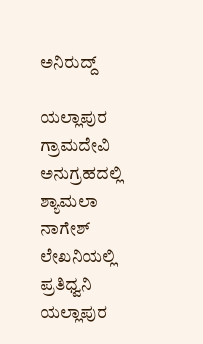ಅನಿರುದ್ದ್

ಯಲ್ಲಾಪುರ ಗ್ರಾಮದೇವಿ ಅನುಗ್ರಹದಲ್ಲಿ ಶ್ಯಾಮಲಾ ನಾಗೇಶ್ ಲೇಖನಿಯಲ್ಲಿ ಪ್ರತಿಧ್ವನಿ ಯಲ್ಲಾಪುರ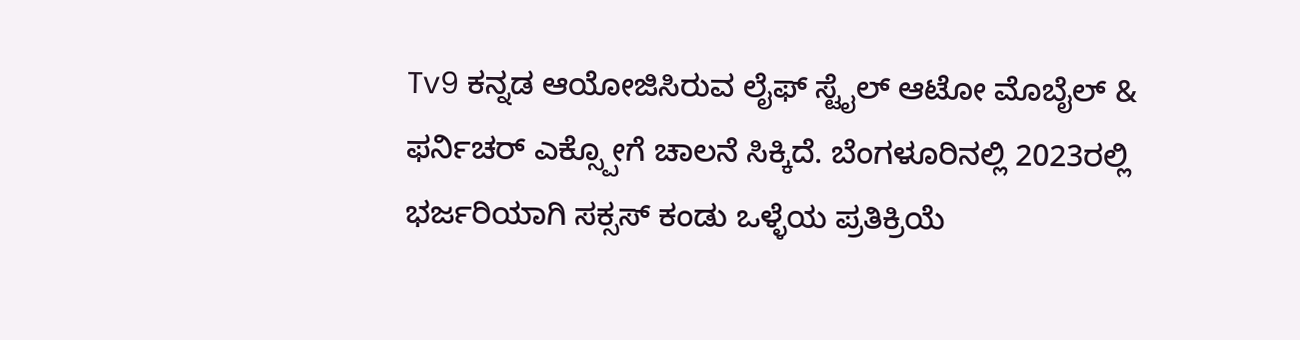Tv9 ಕನ್ನಡ ಆಯೋಜಿಸಿರುವ ಲೈಫ್ ಸ್ಟೈಲ್ ಆಟೋ ಮೊಬೈಲ್ & ಫರ್ನಿಚರ್ ಎಕ್ಸ್ಪೋಗೆ ಚಾಲನೆ‌ ಸಿಕ್ಕಿದೆ. ಬೆಂಗಳೂರಿನಲ್ಲಿ 2023ರಲ್ಲಿ ಭರ್ಜರಿಯಾಗಿ ಸಕ್ಸಸ್ ಕಂಡು ಒಳ್ಳೆಯ ಪ್ರತಿಕ್ರಿಯೆ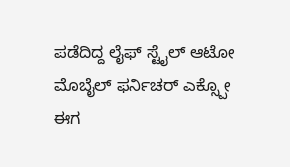ಪಡೆದಿದ್ದ ಲೈಫ್ ಸ್ಟೈಲ್ ಆಟೋ ಮೊಬೈಲ್ ಫರ್ನಿಚರ್ ಎಕ್ಸ್ಪೋ ಈಗ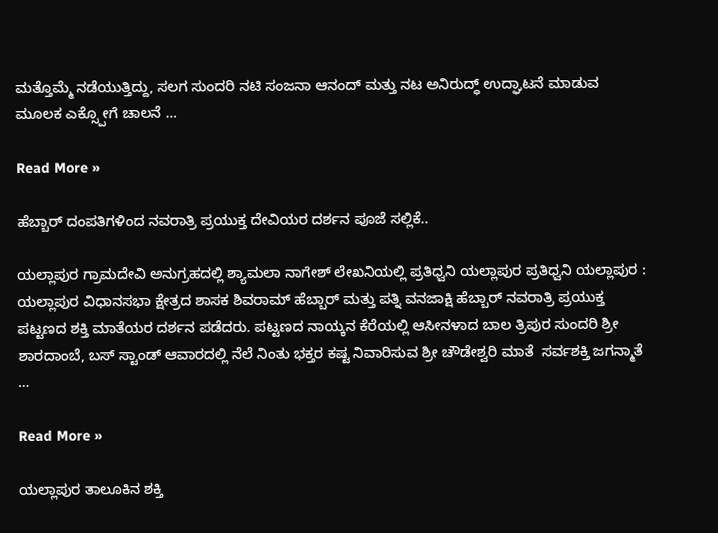ಮತ್ತೊಮ್ಮೆ ನಡೆಯುತ್ತಿದ್ದು, ಸಲಗ ಸುಂದರಿ ನಟಿ ಸಂಜನಾ ಆನಂದ್ ಮತ್ತು ನಟ ಅನಿರುದ್ಧ್ ಉದ್ಘಾಟನೆ ಮಾಡುವ ಮೂಲಕ ಎಕ್ಸ್ಪೋಗೆ ಚಾಲನೆ …

Read More »

ಹೆಬ್ಬಾರ್ ದಂಪತಿಗಳಿಂದ ನವರಾತ್ರಿ ಪ್ರಯುಕ್ತ ದೇವಿಯರ ದರ್ಶನ ಪೂಜೆ ಸಲ್ಲಿಕೆ..

ಯಲ್ಲಾಪುರ ಗ್ರಾಮದೇವಿ ಅನುಗ್ರಹದಲ್ಲಿ ಶ್ಯಾಮಲಾ ನಾಗೇಶ್ ಲೇಖನಿಯಲ್ಲಿ ಪ್ರತಿಧ್ವನಿ ಯಲ್ಲಾಪುರ ಪ್ರತಿಧ್ವನಿ ಯಲ್ಲಾಪುರ : ಯಲ್ಲಾಪುರ ವಿಧಾನಸಭಾ ಕ್ಷೇತ್ರದ ಶಾಸಕ ಶಿವರಾಮ್ ಹೆಬ್ಬಾರ್ ಮತ್ತು ಪತ್ನಿ ವನಜಾಕ್ಷಿ ಹೆಬ್ಬಾರ್ ನವರಾತ್ರಿ ಪ್ರಯುಕ್ತ ಪಟ್ಟಣದ ಶಕ್ತಿ ಮಾತೆಯರ ದರ್ಶನ ಪಡೆದರು. ಪಟ್ಟಣದ ನಾಯ್ಕನ ಕೆರೆಯಲ್ಲಿ ಆಸೀನಳಾದ ಬಾಲ ತ್ರಿಪುರ ಸುಂದರಿ ಶ್ರೀ ಶಾರದಾಂಬೆ, ಬಸ್ ಸ್ಟಾಂಡ್ ಆವಾರದಲ್ಲಿ ನೆಲೆ ನಿಂತು ಭಕ್ತರ ಕಷ್ಟ ನಿವಾರಿಸುವ ಶ್ರೀ ಚೌಡೇಶ್ವರಿ ಮಾತೆ  ಸರ್ವಶಕ್ತಿ ಜಗನ್ಮಾತೆ …

Read More »

ಯಲ್ಲಾಪುರ ತಾಲೂಕಿನ ಶಕ್ತಿ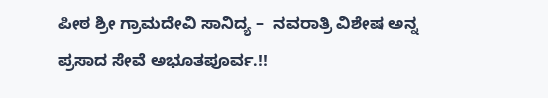ಪೀಠ ಶ್ರೀ ಗ್ರಾಮದೇವಿ ಸಾನಿದ್ಯ –  ನವರಾತ್ರಿ ವಿಶೇಷ ಅನ್ನ ಪ್ರಸಾದ ಸೇವೆ ಅಭೂತಪೂರ್ವ.!!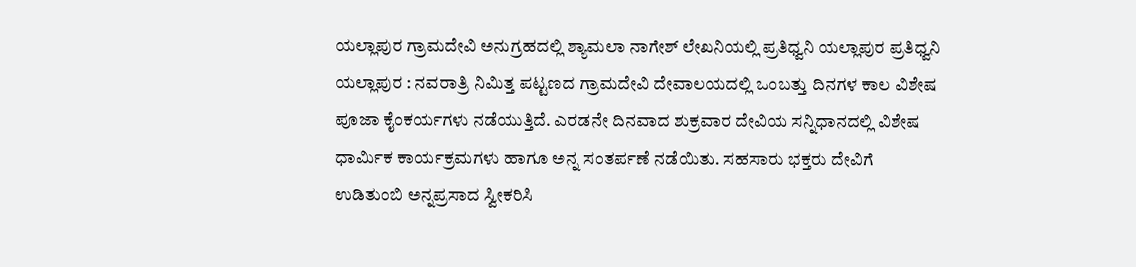ಯಲ್ಲಾಪುರ ಗ್ರಾಮದೇವಿ ಅನುಗ್ರಹದಲ್ಲಿ ಶ್ಯಾಮಲಾ ನಾಗೇಶ್ ಲೇಖನಿಯಲ್ಲಿ ಪ್ರತಿಧ್ವನಿ ಯಲ್ಲಾಪುರ ಪ್ರತಿಧ್ವನಿ ಯಲ್ಲಾಪುರ : ನವರಾತ್ರಿ ನಿಮಿತ್ತ ಪಟ್ಟಣದ ಗ್ರಾಮದೇವಿ ದೇವಾಲಯದಲ್ಲಿ ಒಂಬತ್ತು ದಿನಗಳ ಕಾಲ ವಿಶೇಷ ಪೂಜಾ ಕೈಂಕರ್ಯಗಳು ನಡೆಯುತ್ತಿದೆ. ಎರಡನೇ ದಿನವಾದ ಶುಕ್ರವಾರ ದೇವಿಯ ಸನ್ನಿಧಾನದಲ್ಲಿ ವಿಶೇಷ ಧಾರ್ಮಿಕ ಕಾರ್ಯಕ್ರಮಗಳು ಹಾಗೂ ಅನ್ನ ಸಂತರ್ಪಣೆ ನಡೆಯಿತು. ಸಹಸಾರು ಭಕ್ತರು ದೇವಿಗೆ ಉಡಿತುಂಬಿ ಅನ್ನಪ್ರಸಾದ ಸ್ವೀಕರಿಸಿ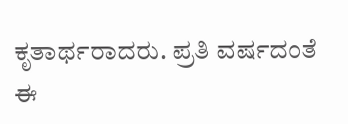ಕೃತಾರ್ಥರಾದರು. ಪ್ರತಿ ವರ್ಷದಂತೆ ಈ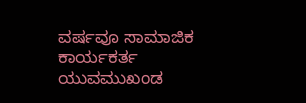ವರ್ಷವೂ ಸಾಮಾಜಿಕ ಕಾರ್ಯಕರ್ತ ಯುವಮುಖಂಡ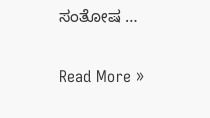ಸಂತೋಷ …

Read More »